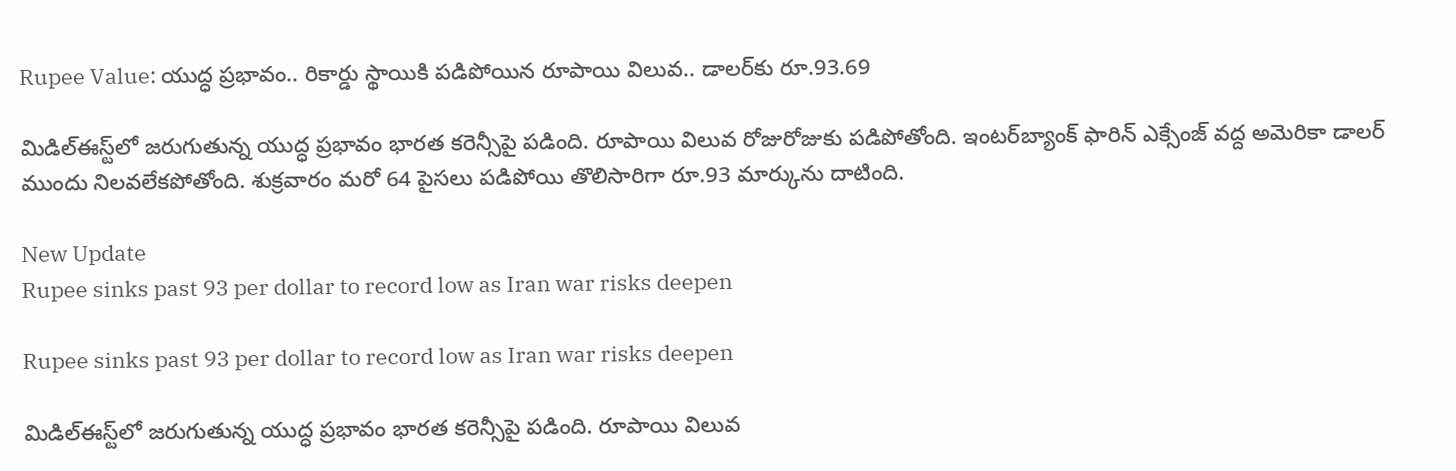Rupee Value: యుద్ధ ప్రభావం.. రికార్డు స్థాయికి పడిపోయిన రూపాయి విలువ.. డాలర్‌కు రూ.93.69

మిడిల్‌ఈస్ట్‌లో జరుగుతున్న యుద్ధ ప్రభావం భారత కరెన్సీపై పడింది. రూపాయి విలువ రోజురోజుకు పడిపోతోంది. ఇంటర్‌బ్యాంక్ ఫారిన్ ఎక్సేంజ్ వద్ద అమెరికా డాలర్‌ ముందు నిలవలేకపోతోంది. శుక్రవారం మరో 64 పైసలు పడిపోయి తొలిసారిగా రూ.93 మార్కును దాటింది.

New Update
Rupee sinks past 93 per dollar to record low as Iran war risks deepen

Rupee sinks past 93 per dollar to record low as Iran war risks deepen

మిడిల్‌ఈస్ట్‌లో జరుగుతున్న యుద్ధ ప్రభావం భారత కరెన్సీపై పడింది. రూపాయి విలువ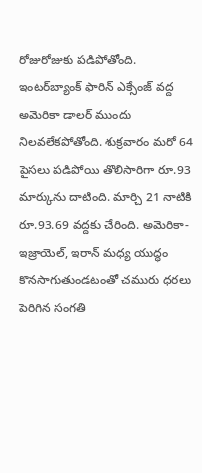రోజురోజుకు పడిపోతోంది. ఇంటర్‌బ్యాంక్ ఫారిన్ ఎక్సేంజ్ వద్ద అమెరికా డాలర్‌ ముందు నిలవలేకపోతోంది. శుక్రవారం మరో 64 పైసలు పడిపోయి తొలిసారిగా రూ.93 మార్కును దాటింది. మార్చి 21 నాటికి  రూ.93.69 వద్దకు చేరింది. అమెరికా- ఇజ్రాయెల్, ఇరాన్ మధ్య యుద్ధం కొనసాగుతుండటంతో చమురు ధరలు పెరిగిన సంగతి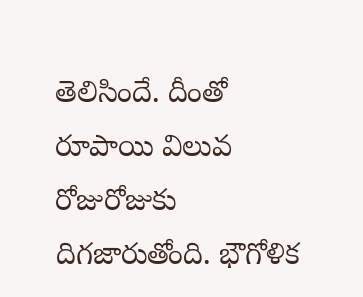తెలిసిందే. దీంతో రూపాయి విలువ రోజురోజుకు దిగజారుతోంది. భౌగోళిక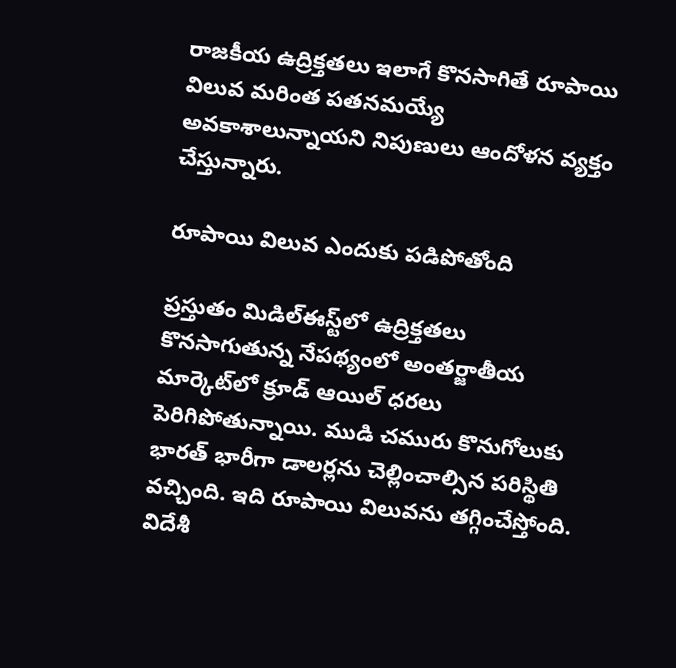రాజకీయ ఉద్రిక్తతలు ఇలాగే కొనసాగితే రూపాయి విలువ మరింత పతనమయ్యే అవకాశాలున్నాయని నిపుణులు ఆందోళన వ్యక్తం చేస్తున్నారు.

రూపాయి విలువ ఎందుకు పడిపోతోంది

ప్రస్తుతం మిడిల్‌ఈస్ట్‌లో ఉద్రిక్తతలు కొనసాగుతున్న నేపథ్యంలో అంతర్జాతీయ మార్కెట్‌లో క్రూడ్ ఆయిల్ ధరలు పెరిగిపోతున్నాయి. ముడి చమురు కొనుగోలుకు భారత్ భారీగా డాలర్లను చెల్లించాల్సిన పరిస్థితి వచ్చింది. ఇది రూపాయి విలువను తగ్గించేస్తోంది. విదేశీ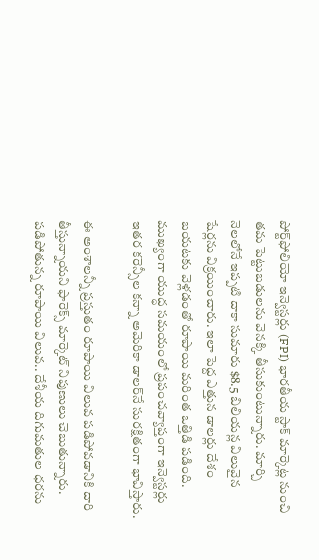పోర్ట్‌ఫోలియో ఇన్వెస్టర్లు (FPI) భారతీయ స్టాక్ మార్కెట్ల నుంచి తమ పెట్టుబడులను వెనక్కి తీసుకుంటున్నారు. మార్చి నెలలోనే ఇప్పటి దాకా సుమారు $8.5 బిలియన్ల విలువైన షేర్లను విక్రయించారు. ఇలా పెద్ద ఎత్తున డాలర్లు దేశం బయటకు వెళ్లడంతో రూపాయి మరింత ఒత్తిడి పడింది. ముఖ్యంగా యుద్ధ సమయంలో ప్రపంచవ్యాప్తంగా ఇన్వెస్టర్లు ఇతర కరెన్సీల కన్నా అమెరికా డాలర్‌నే సురక్షితంగా భావిస్తారు.

ఈ అంశాలన్నీ ప్రస్తుతం రూపాయి విలువ పడిపోవడానికి దారి తీస్తున్నాయని ఫారెక్స్ మార్కెట్ నిపుణులు చెబుతున్నారు. పడిపోతున్న రూపాయి విలువ.. దేశీయ దిగుమతుల ధరను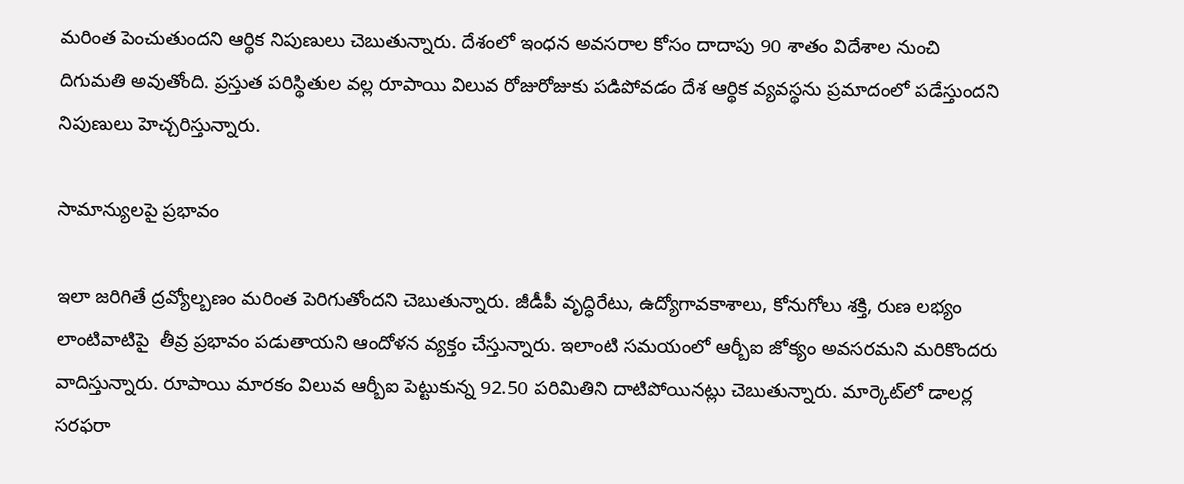మరింత పెంచుతుందని ఆర్థిక నిపుణులు చెబుతున్నారు. దేశంలో ఇంధన అవసరాల కోసం దాదాపు 90 శాతం విదేశాల నుంచి దిగుమతి అవుతోంది. ప్రస్తుత పరిస్థితుల వల్ల రూపాయి విలువ రోజురోజుకు పడిపోవడం దేశ ఆర్థిక వ్యవస్థను ప్రమాదంలో పడేస్తుందని నిపుణులు హెచ్చరిస్తున్నారు.

సామాన్యులపై ప్రభావం

ఇలా జరిగితే ద్రవ్యోల్బణం మరింత పెరిగుతోందని చెబుతున్నారు. జీడీపీ వృద్ధిరేటు, ఉద్యోగావకాశాలు, కోనుగోలు శక్తి, రుణ లభ్యం లాంటివాటిపై  తీవ్ర ప్రభావం పడుతాయని ఆందోళన వ్యక్తం చేస్తున్నారు. ఇలాంటి సమయంలో ఆర్బీఐ జోక్యం అవసరమని మరికొందరు వాదిస్తున్నారు. రూపాయి మారకం విలువ ఆర్బీఐ పెట్టుకున్న 92.50 పరిమితిని దాటిపోయినట్లు చెబుతున్నారు. మార్కెట్‌లో డాలర్ల సరఫరా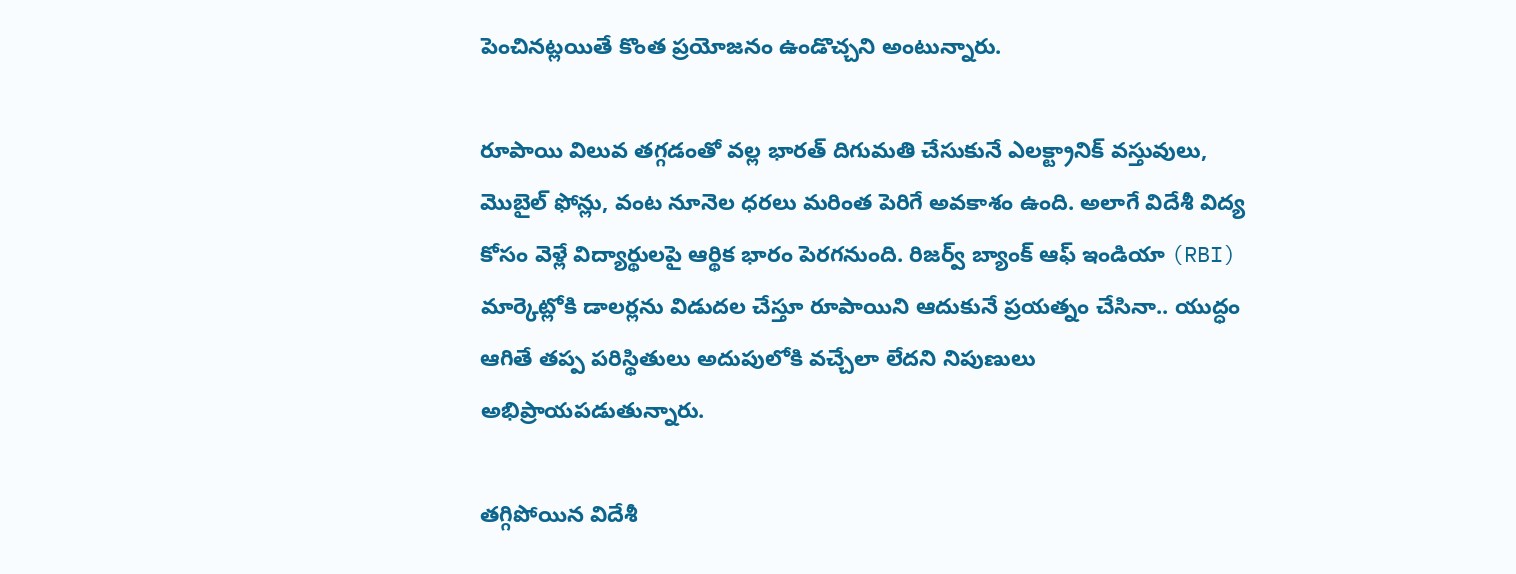పెంచినట్లయితే కొంత ప్రయోజనం ఉండొచ్చని అంటున్నారు.

రూపాయి విలువ తగ్గడంతో వల్ల భారత్ దిగుమతి చేసుకునే ఎలక్ట్రానిక్ వస్తువులు, మొబైల్ ఫోన్లు, వంట నూనెల ధరలు మరింత పెరిగే అవకాశం ఉంది. అలాగే విదేశీ విద్య కోసం వెళ్లే విద్యార్థులపై ఆర్థిక భారం పెరగనుంది. రిజర్వ్ బ్యాంక్ ఆఫ్ ఇండియా (RBI) మార్కెట్లోకి డాలర్లను విడుదల చేస్తూ రూపాయిని ఆదుకునే ప్రయత్నం చేసినా.. యుద్ధం ఆగితే తప్ప పరిస్థితులు అదుపులోకి వచ్చేలా లేదని నిపుణులు అభిప్రాయపడుతున్నారు.

తగ్గిపోయిన విదేశీ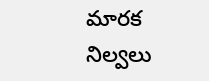మారక నిల్వలు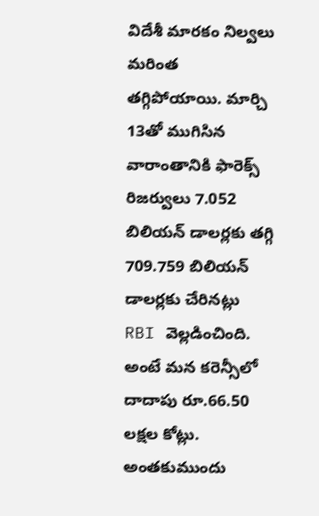విదేశీ మారకం నిల్వలు మరింత తగ్గిపోయాయి. మార్చి 13తో ముగిసిన వారాంతానికి ఫారెక్స్ రిజర్వులు 7.052 బిలియన్ డాలర్లకు తగ్గి 709.759 బిలియన్ డాలర్లకు చేరినట్లు RBI వెల్లడించింది. అంటే మన కరెన్సీలో దాదాపు రూ.66.50 లక్షల కోట్లు. అంతకుముందు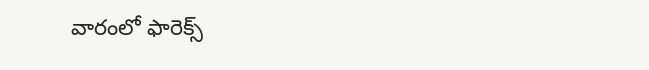వారంలో ఫారెక్స్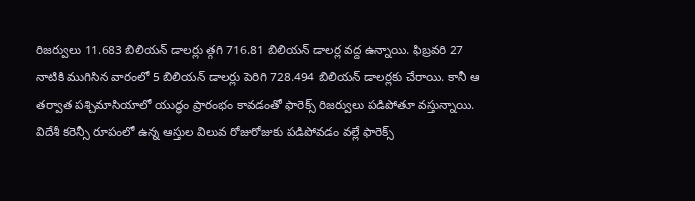రిజర్వులు 11.683 బిలియన్ డాలర్లు త్గగి 716.81 బిలియన్‌ డాలర్ల వద్ద ఉన్నాయి. ఫిబ్రవరి 27 నాటికి ముగిసిన వారంలో 5 బిలియన్ డాలర్లు పెరిగి 728.494 బిలియన్ డాలర్లకు చేరాయి. కానీ ఆ తర్వాత పశ్చిమాసియాలో యుద్ధం ప్రారంభం కావడంతో ఫారెక్స్ రిజర్వులు పడిపోతూ వస్తున్నాయి. విదేశీ కరెన్సీ రూపంలో ఉన్న ఆస్తుల విలువ రోజురోజుకు పడిపోవడం వల్లే ఫారెక్స్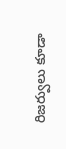రిజర్వులు కూడా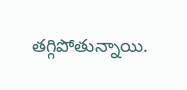తగ్గిపోతున్నాయి.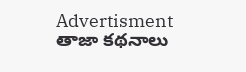Advertisment
తాజా కథనాలు